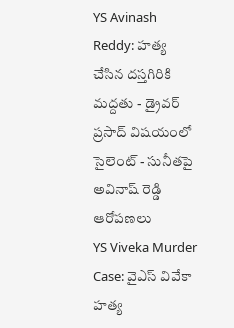YS Avinash Reddy: హత్య చేసిన దస్తగిరికి మద్దతు - డ్రైవర్ ప్రసాద్ విషయంలో సైలెంట్ - సునీతపై అవినాష్ రెడ్డి ఆరోపణలు
YS Viveka Murder Case: వైఎస్ వివేకా హత్య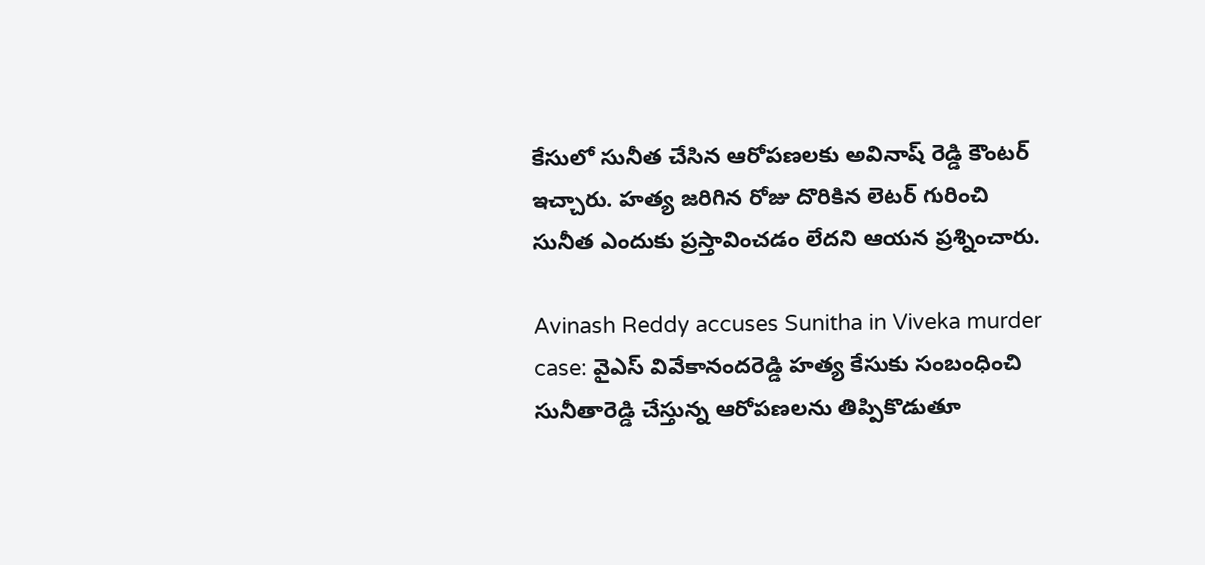కేసులో సునీత చేసిన ఆరోపణలకు అవినాష్ రెడ్డి కౌంటర్ ఇచ్చారు. హత్య జరిగిన రోజు దొరికిన లెటర్ గురించి సునీత ఎందుకు ప్రస్తావించడం లేదని ఆయన ప్రశ్నించారు.

Avinash Reddy accuses Sunitha in Viveka murder case: వైఎస్ వివేకానందరెడ్డి హత్య కేసుకు సంబంధించి సునీతారెడ్డి చేస్తున్న ఆరోపణలను తిప్పికొడుతూ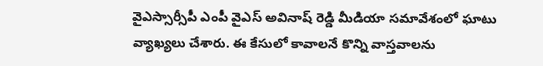వైఎస్సార్సీపీ ఎంపీ వైఎస్ అవినాష్ రెడ్డి మీడియా సమావేశంలో ఘాటు వ్యాఖ్యలు చేశారు. ఈ కేసులో కావాలనే కొన్ని వాస్తవాలను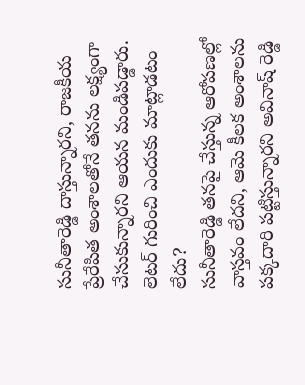సునీతారెడ్డి దాస్తున్నారని, రాజకీయ ప్రేరేపిత అంశాలతోనే తనను లక్ష్యంగా చేసుకున్నారని ఆయన మండిపడ్డారు.
లెటర్ గురించి ఎందుకు మాట్లాడటం లేదు?
సునీతారెడ్డి తనపై చేస్తున్న ఆరోపణల్లో వాస్తవం లేదని, ఆమె కీలక అంశాలను పక్కదారి పట్టిస్తున్నారని అవినాష్ రెడ్డి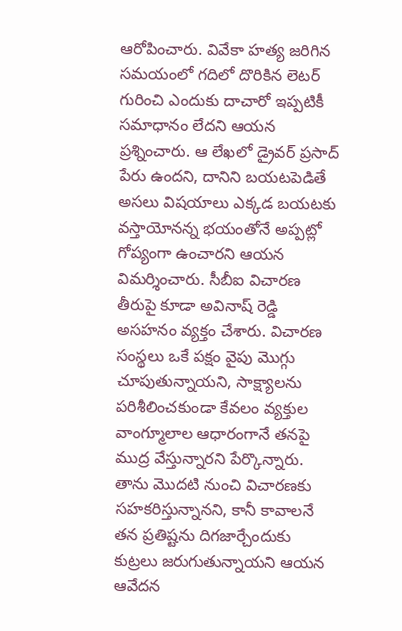ఆరోపించారు. వివేకా హత్య జరిగిన సమయంలో గదిలో దొరికిన లెటర్ గురించి ఎందుకు దాచారో ఇప్పటికీ సమాధానం లేదని ఆయన ప్రశ్నించారు. ఆ లేఖలో డ్రైవర్ ప్రసాద్ పేరు ఉందని, దానిని బయటపెడితే అసలు విషయాలు ఎక్కడ బయటకు వస్తాయోనన్న భయంతోనే అప్పట్లో గోప్యంగా ఉంచారని ఆయన విమర్శించారు. సీబీఐ విచారణ తీరుపై కూడా అవినాష్ రెడ్డి అసహనం వ్యక్తం చేశారు. విచారణ సంస్థలు ఒకే పక్షం వైపు మొగ్గు చూపుతున్నాయని, సాక్ష్యాలను పరిశీలించకుండా కేవలం వ్యక్తుల వాంగ్మూలాల ఆధారంగానే తనపై ముద్ర వేస్తున్నారని పేర్కొన్నారు. తాను మొదటి నుంచి విచారణకు సహకరిస్తున్నానని, కానీ కావాలనే తన ప్రతిష్టను దిగజార్చేందుకు కుట్రలు జరుగుతున్నాయని ఆయన ఆవేదన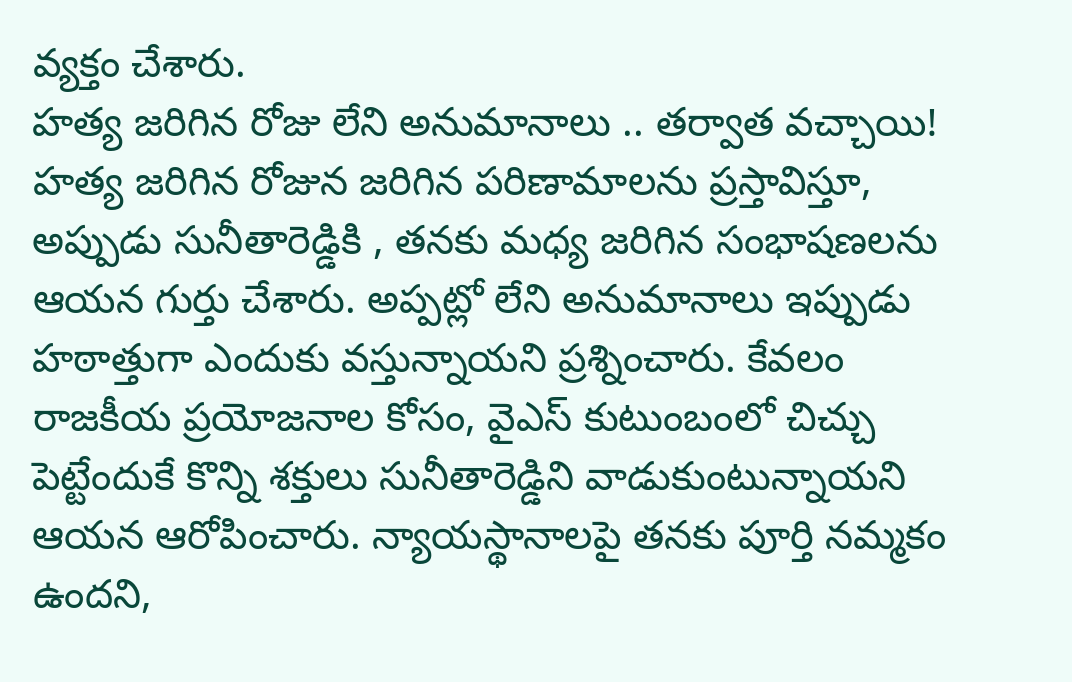వ్యక్తం చేశారు.
హత్య జరిగిన రోజు లేని అనుమానాలు .. తర్వాత వచ్చాయి!
హత్య జరిగిన రోజున జరిగిన పరిణామాలను ప్రస్తావిస్తూ, అప్పుడు సునీతారెడ్డికి , తనకు మధ్య జరిగిన సంభాషణలను ఆయన గుర్తు చేశారు. అప్పట్లో లేని అనుమానాలు ఇప్పుడు హఠాత్తుగా ఎందుకు వస్తున్నాయని ప్రశ్నించారు. కేవలం రాజకీయ ప్రయోజనాల కోసం, వైఎస్ కుటుంబంలో చిచ్చు పెట్టేందుకే కొన్ని శక్తులు సునీతారెడ్డిని వాడుకుంటున్నాయని ఆయన ఆరోపించారు. న్యాయస్థానాలపై తనకు పూర్తి నమ్మకం ఉందని,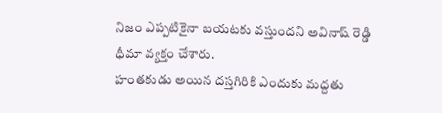నిజం ఎప్పటికైనా బయటకు వస్తుందని అవినాష్ రెడ్డి ధీమా వ్యక్తం చేశారు.
హంతకుడు అయిన దస్తగిరికి ఎందుకు మద్దతు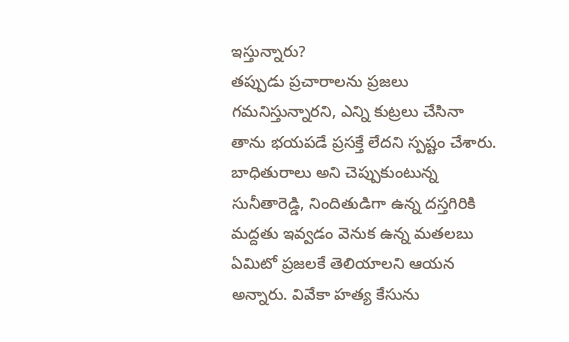ఇస్తున్నారు?
తప్పుడు ప్రచారాలను ప్రజలు గమనిస్తున్నారని, ఎన్ని కుట్రలు చేసినా తాను భయపడే ప్రసక్తే లేదని స్పష్టం చేశారు. బాధితురాలు అని చెప్పుకుంటున్న సునీతారెడ్డి, నిందితుడిగా ఉన్న దస్తగిరికి మద్దతు ఇవ్వడం వెనుక ఉన్న మతలబు ఏమిటో ప్రజలకే తెలియాలని ఆయన అన్నారు. వివేకా హత్య కేసును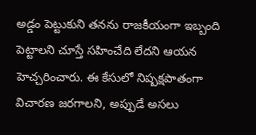అడ్డం పెట్టుకుని తనను రాజకీయంగా ఇబ్బంది పెట్టాలని చూస్తే సహించేది లేదని ఆయన హెచ్చరించారు. ఈ కేసులో నిష్పక్షపాతంగా విచారణ జరగాలని, అప్పుడే అసలు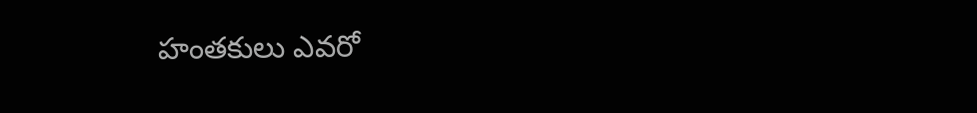హంతకులు ఎవరో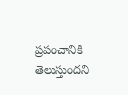ప్రపంచానికి తెలుస్తుందని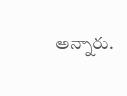అన్నారు.